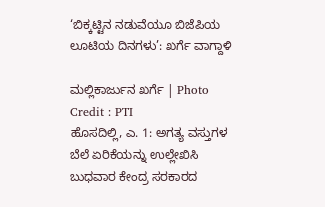‘ಬಿಕ್ಕಟ್ಟಿನ ನಡುವೆಯೂ ಬಿಜೆಪಿಯ ಲೂಟಿಯ ದಿನಗಳು’: ಖರ್ಗೆ ವಾಗ್ದಾಳಿ

ಮಲ್ಲಿಕಾರ್ಜುನ ಖರ್ಗೆ | Photo Credit : PTI
ಹೊಸದಿಲ್ಲಿ, ಎ. 1: ಅಗತ್ಯ ವಸ್ತುಗಳ ಬೆಲೆ ಏರಿಕೆಯನ್ನು ಉಲ್ಲೇಖಿಸಿ ಬುಧವಾರ ಕೇಂದ್ರ ಸರಕಾರದ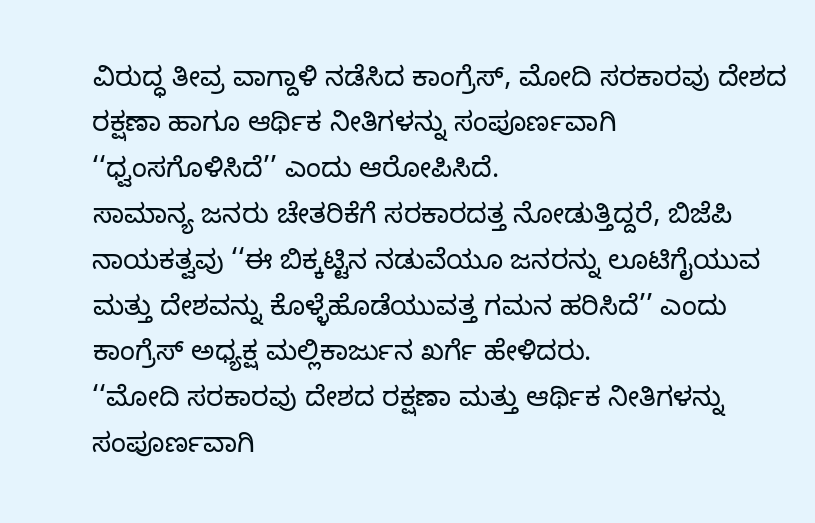ವಿರುದ್ಧ ತೀವ್ರ ವಾಗ್ದಾಳಿ ನಡೆಸಿದ ಕಾಂಗ್ರೆಸ್, ಮೋದಿ ಸರಕಾರವು ದೇಶದ ರಕ್ಷಣಾ ಹಾಗೂ ಆರ್ಥಿಕ ನೀತಿಗಳನ್ನು ಸಂಪೂರ್ಣವಾಗಿ ‘‘ಧ್ವಂಸಗೊಳಿಸಿದೆ’’ ಎಂದು ಆರೋಪಿಸಿದೆ.
ಸಾಮಾನ್ಯ ಜನರು ಚೇತರಿಕೆಗೆ ಸರಕಾರದತ್ತ ನೋಡುತ್ತಿದ್ದರೆ, ಬಿಜೆಪಿ ನಾಯಕತ್ವವು ‘‘ಈ ಬಿಕ್ಕಟ್ಟಿನ ನಡುವೆಯೂ ಜನರನ್ನು ಲೂಟಿಗೈಯುವ ಮತ್ತು ದೇಶವನ್ನು ಕೊಳ್ಳೆಹೊಡೆಯುವತ್ತ ಗಮನ ಹರಿಸಿದೆ’’ ಎಂದು ಕಾಂಗ್ರೆಸ್ ಅಧ್ಯಕ್ಷ ಮಲ್ಲಿಕಾರ್ಜುನ ಖರ್ಗೆ ಹೇಳಿದರು.
‘‘ಮೋದಿ ಸರಕಾರವು ದೇಶದ ರಕ್ಷಣಾ ಮತ್ತು ಆರ್ಥಿಕ ನೀತಿಗಳನ್ನು ಸಂಪೂರ್ಣವಾಗಿ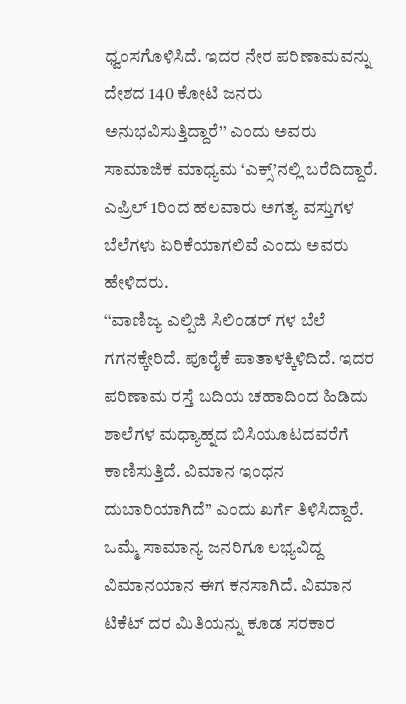ಧ್ವಂಸಗೊಳಿಸಿದೆ. ಇದರ ನೇರ ಪರಿಣಾಮವನ್ನು ದೇಶದ 140 ಕೋಟಿ ಜನರು ಅನುಭವಿಸುತ್ತಿದ್ದಾರೆ’’ ಎಂದು ಅವರು ಸಾಮಾಜಿಕ ಮಾಧ್ಯಮ ‘ಎಕ್ಸ್’ನಲ್ಲಿ ಬರೆದಿದ್ದಾರೆ.
ಎಪ್ರಿಲ್ 1ರಿಂದ ಹಲವಾರು ಅಗತ್ಯ ವಸ್ತುಗಳ ಬೆಲೆಗಳು ಏರಿಕೆಯಾಗಲಿವೆ ಎಂದು ಅವರು ಹೇಳಿದರು.
‘‘ವಾಣಿಜ್ಯ ಎಲ್ಪಿಜಿ ಸಿಲಿಂಡರ್ ಗಳ ಬೆಲೆ ಗಗನಕ್ಕೇರಿದೆ. ಪೂರೈಕೆ ಪಾತಾಳಕ್ಕಿಳಿದಿದೆ. ಇದರ ಪರಿಣಾಮ ರಸ್ತೆ ಬದಿಯ ಚಹಾದಿಂದ ಹಿಡಿದು ಶಾಲೆಗಳ ಮಧ್ಯಾಹ್ನದ ಬಿಸಿಯೂಟದವರೆಗೆ ಕಾಣಿಸುತ್ತಿದೆ. ವಿಮಾನ ಇಂಧನ ದುಬಾರಿಯಾಗಿದೆ’’ ಎಂದು ಖರ್ಗೆ ತಿಳಿಸಿದ್ದಾರೆ.
ಒಮ್ಮೆ ಸಾಮಾನ್ಯ ಜನರಿಗೂ ಲಭ್ಯವಿದ್ದ ವಿಮಾನಯಾನ ಈಗ ಕನಸಾಗಿದೆ. ವಿಮಾನ ಟಿಕೆಟ್ ದರ ಮಿತಿಯನ್ನು ಕೂಡ ಸರಕಾರ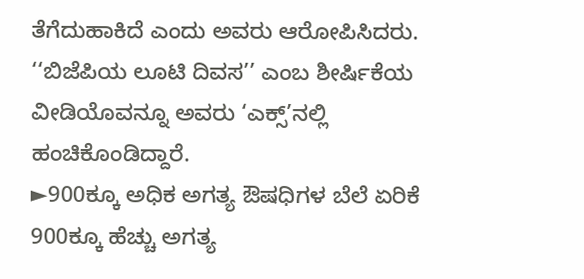ತೆಗೆದುಹಾಕಿದೆ ಎಂದು ಅವರು ಆರೋಪಿಸಿದರು.
‘‘ಬಿಜೆಪಿಯ ಲೂಟಿ ದಿವಸ’’ ಎಂಬ ಶೀರ್ಷಿಕೆಯ ವೀಡಿಯೊವನ್ನೂ ಅವರು ‘ಎಕ್ಸ್’ನಲ್ಲಿ ಹಂಚಿಕೊಂಡಿದ್ದಾರೆ.
►900ಕ್ಕೂ ಅಧಿಕ ಅಗತ್ಯ ಔಷಧಿಗಳ ಬೆಲೆ ಏರಿಕೆ
900ಕ್ಕೂ ಹೆಚ್ಚು ಅಗತ್ಯ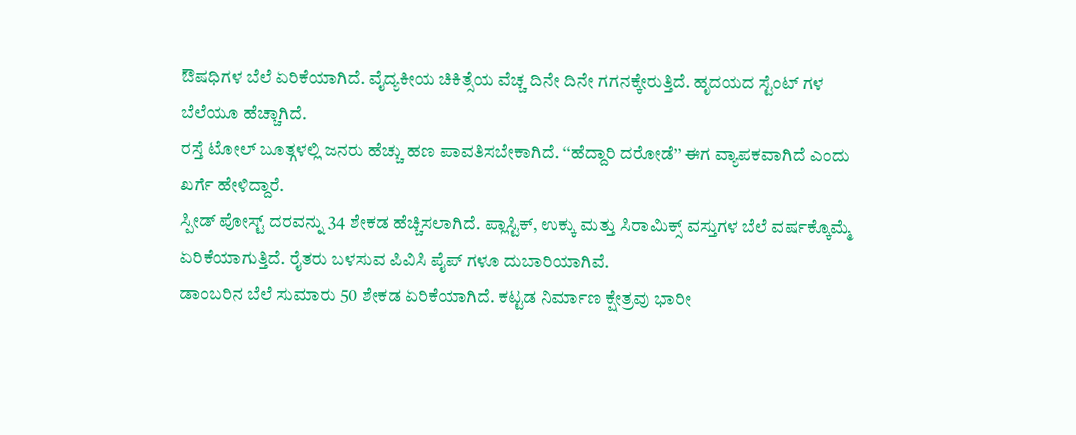ಔಷಧಿಗಳ ಬೆಲೆ ಏರಿಕೆಯಾಗಿದೆ. ವೈದ್ಯಕೀಯ ಚಿಕಿತ್ಸೆಯ ವೆಚ್ಚ ದಿನೇ ದಿನೇ ಗಗನಕ್ಕೇರುತ್ತಿದೆ. ಹೃದಯದ ಸ್ಟೆಂಟ್ ಗಳ ಬೆಲೆಯೂ ಹೆಚ್ಚಾಗಿದೆ.
ರಸ್ತೆ ಟೋಲ್ ಬೂತ್ಗಳಲ್ಲಿ ಜನರು ಹೆಚ್ಚು ಹಣ ಪಾವತಿಸಬೇಕಾಗಿದೆ. ‘‘ಹೆದ್ದಾರಿ ದರೋಡೆ’’ ಈಗ ವ್ಯಾಪಕವಾಗಿದೆ ಎಂದು ಖರ್ಗೆ ಹೇಳಿದ್ದಾರೆ.
ಸ್ಪೀಡ್ ಪೋಸ್ಟ್ ದರವನ್ನು 34 ಶೇಕಡ ಹೆಚ್ಚಿಸಲಾಗಿದೆ. ಪ್ಲಾಸ್ಟಿಕ್, ಉಕ್ಕು ಮತ್ತು ಸಿರಾಮಿಕ್ಸ್ ವಸ್ತುಗಳ ಬೆಲೆ ವರ್ಷಕ್ಕೊಮ್ಮೆ ಏರಿಕೆಯಾಗುತ್ತಿದೆ. ರೈತರು ಬಳಸುವ ಪಿವಿಸಿ ಪೈಪ್ ಗಳೂ ದುಬಾರಿಯಾಗಿವೆ.
ಡಾಂಬರಿನ ಬೆಲೆ ಸುಮಾರು 50 ಶೇಕಡ ಏರಿಕೆಯಾಗಿದೆ. ಕಟ್ಟಡ ನಿರ್ಮಾಣ ಕ್ಷೇತ್ರವು ಭಾರೀ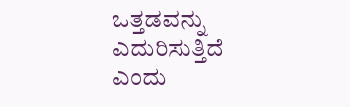ಒತ್ತಡವನ್ನು ಎದುರಿಸುತ್ತಿದೆ ಎಂದು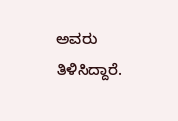ಅವರು ತಿಳಿಸಿದ್ದಾರೆ.